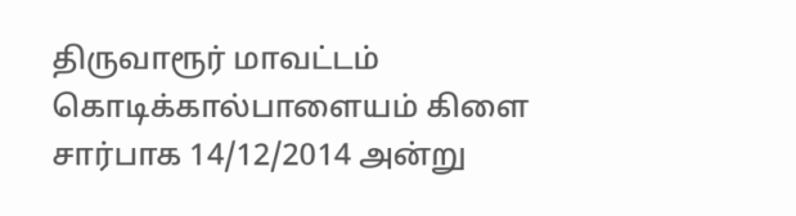திருவாரூர் மாவட்டம் கொடிக்கால்பாளையம் கிளை சார்பாக 14/12/2014 அன்று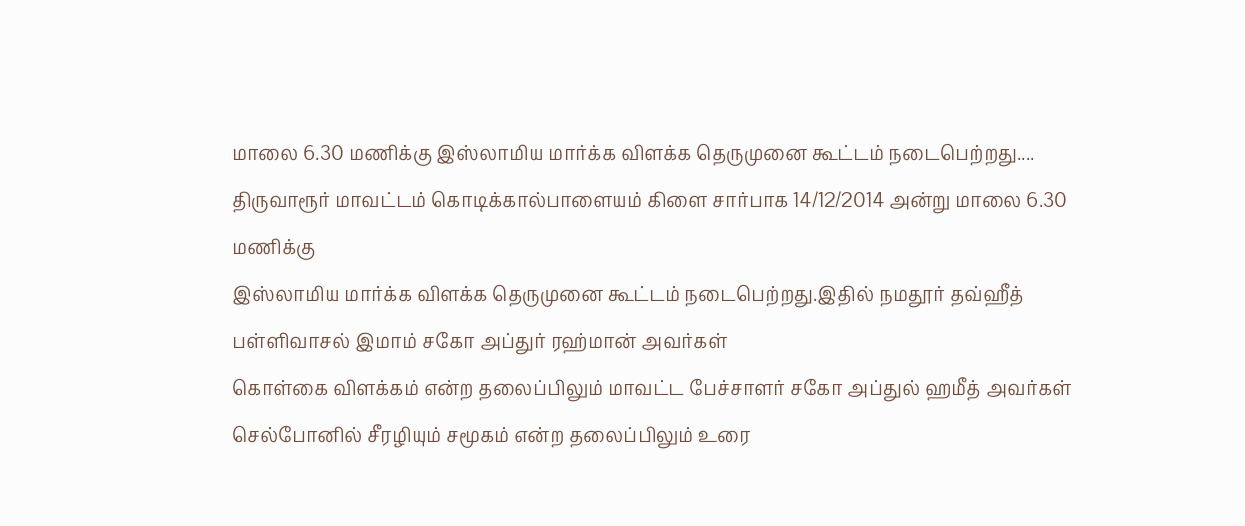மாலை 6.30 மணிக்கு இஸ்லாமிய மார்க்க விளக்க தெருமுனை கூட்டம் நடைபெற்றது....
திருவாரூர் மாவட்டம் கொடிக்கால்பாளையம் கிளை சார்பாக 14/12/2014 அன்று மாலை 6.30 மணிக்கு
இஸ்லாமிய மார்க்க விளக்க தெருமுனை கூட்டம் நடைபெற்றது.இதில் நமதூர் தவ்ஹீத் பள்ளிவாசல் இமாம் சகோ அப்துர் ரஹ்மான் அவர்கள்
கொள்கை விளக்கம் என்ற தலைப்பிலும் மாவட்ட பேச்சாளர் சகோ அப்துல் ஹமீத் அவர்கள் செல்போனில் சீரழியும் சமூகம் என்ற தலைப்பிலும் உரை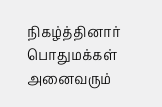நிகழ்த்தினார் பொதுமக்கள் அனைவரும்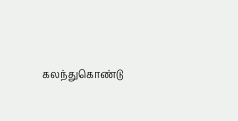கலந்துகொண்டு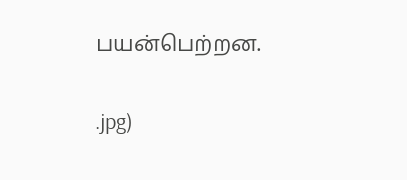பயன்பெற்றன.

.jpg)